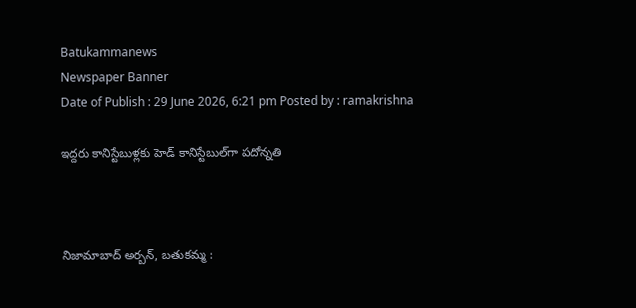Batukammanews
Newspaper Banner
Date of Publish : 29 June 2026, 6:21 pm Posted by : ramakrishna

ఇద్దరు కానిస్టేబుళ్లకు హెడ్ కానిస్టేబుల్‌గా పదోన్నతి



నిజామాబాద్ అర్బన్, బతుకమ్మ :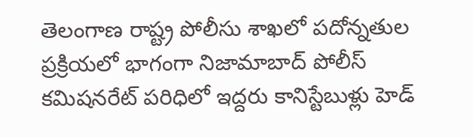తెలంగాణ రాష్ట్ర పోలీసు శాఖలో పదోన్నతుల ప్రక్రియలో భాగంగా నిజామాబాద్ పోలీస్ కమిషనరేట్ పరిధిలో ఇద్దరు కానిస్టేబుళ్లు హెడ్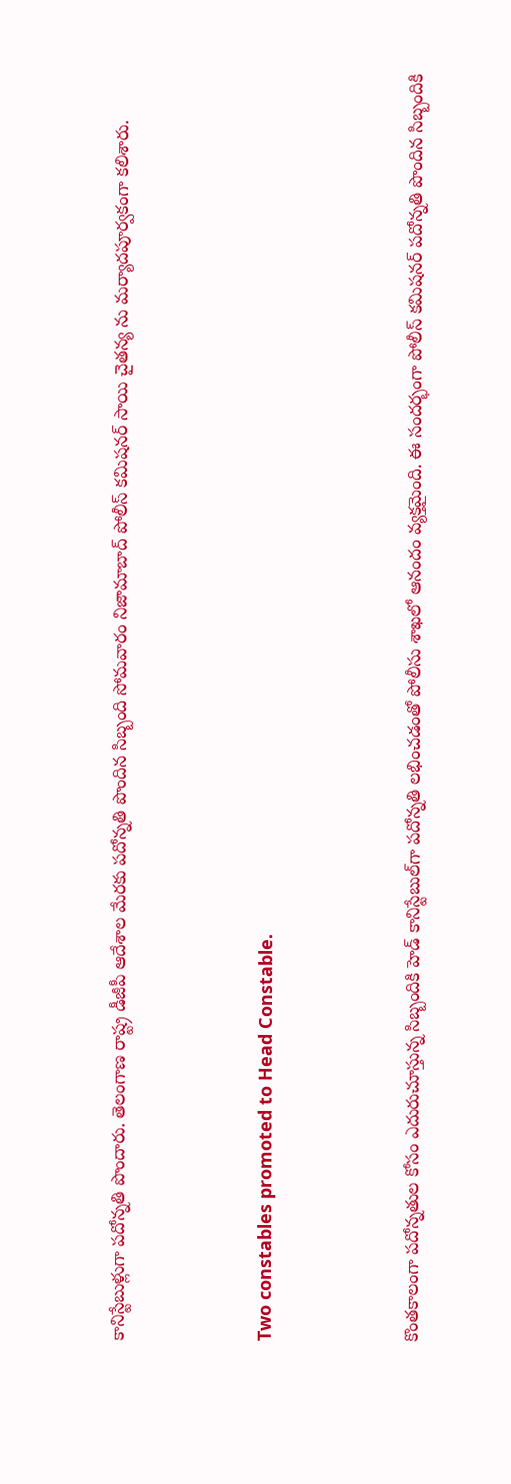కానిస్టేబుళ్లుగా పదోన్నతి పొందారు. తెలంగాణ రాష్ట్ర డీజీపీ ఆదేశాల మేరకు పదోన్నతి పొందిన సిబ్బంది సోమవారం నిజామాబాద్ పోలీస్ కమిషనర్ సాయి చైతన్య ను మర్యాదపూర్వకంగా కలిశారు.



Two constables promoted to Head Constable.



కొంతకాలంగా పదోన్నతుల కోసం ఎదురుచూస్తున్న సిబ్బందికి హెడ్ కానిస్టేబుల్‌గా పదోన్నతి లభించడంతో పోలీసు శాఖలో ఆనందం వ్యక్తమైంది. ఈ సందర్భంగా పోలీస్ కమిషనర్ పదోన్నతి పొందిన సిబ్బందికి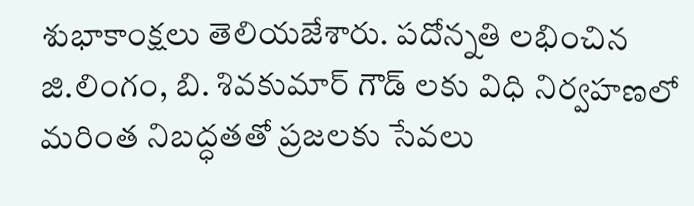శుభాకాంక్షలు తెలియజేశారు. పదోన్నతి లభించిన జి.లింగం, బి. శివకుమార్ గౌడ్ లకు విధి నిర్వహణలో మరింత నిబద్ధతతో ప్రజలకు సేవలు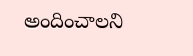అందించాలని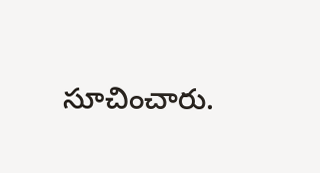సూచించారు.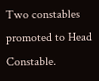Two constables promoted to Head Constable.